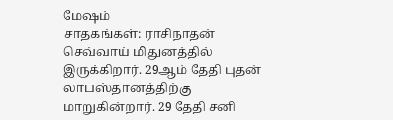மேஷம்
சாதகங்கள்: ராசிநாதன் செவ்வாய் மிதுனத்தில் இருக்கிறார். 29ஆம் தேதி புதன் லாபஸ்தானத்திற்கு மாறுகின்றார். 29 தேதி சனி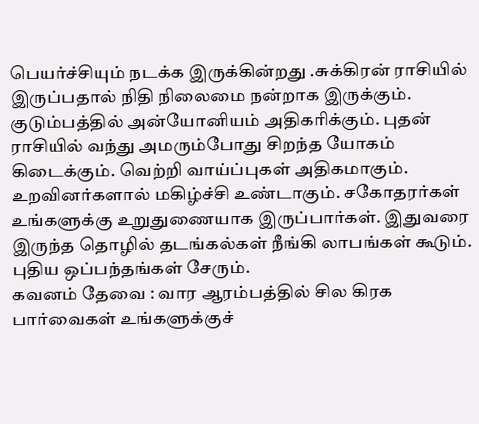பெயர்ச்சியும் நடக்க இருக்கின்றது .சுக்கிரன் ராசியில் இருப்பதால் நிதி நிலைமை நன்றாக இருக்கும். குடும்பத்தில் அன்யோனியம் அதிகரிக்கும். புதன் ராசியில் வந்து அமரும்போது சிறந்த யோகம் கிடைக்கும். வெற்றி வாய்ப்புகள் அதிகமாகும். உறவினர்களால் மகிழ்ச்சி உண்டாகும். சகோதரர்கள் உங்களுக்கு உறுதுணையாக இருப்பார்கள். இதுவரை இருந்த தொழில் தடங்கல்கள் நீங்கி லாபங்கள் கூடும். புதிய ஒப்பந்தங்கள் சேரும்.
கவனம் தேவை : வார ஆரம்பத்தில் சில கிரக பார்வைகள் உங்களுக்குச்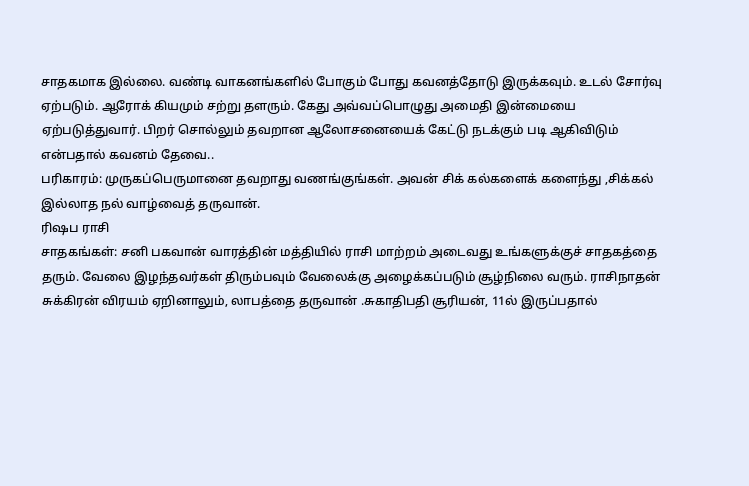சாதகமாக இல்லை. வண்டி வாகனங்களில் போகும் போது கவனத்தோடு இருக்கவும். உடல் சோர்வு ஏற்படும். ஆரோக் கியமும் சற்று தளரும். கேது அவ்வப்பொழுது அமைதி இன்மையை ஏற்படுத்துவார். பிறர் சொல்லும் தவறான ஆலோசனையைக் கேட்டு நடக்கும் படி ஆகிவிடும் என்பதால் கவனம் தேவை..
பரிகாரம்: முருகப்பெருமானை தவறாது வணங்குங்கள். அவன் சிக் கல்களைக் களைந்து ,சிக்கல் இல்லாத நல் வாழ்வைத் தருவான்.
ரிஷப ராசி
சாதகங்கள்: சனி பகவான் வாரத்தின் மத்தியில் ராசி மாற்றம் அடைவது உங்களுக்குச் சாதகத்தை தரும். வேலை இழந்தவர்கள் திரும்பவும் வேலைக்கு அழைக்கப்படும் சூழ்நிலை வரும். ராசிநாதன் சுக்கிரன் விரயம் ஏறினாலும், லாபத்தை தருவான் .சுகாதிபதி சூரியன், 11ல் இருப்பதால்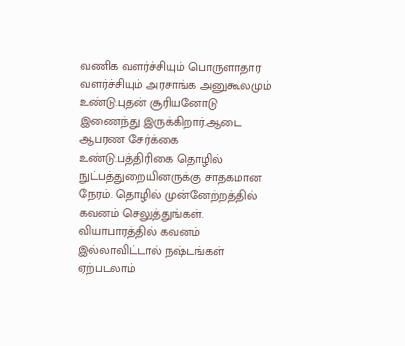வணிக வளர்ச்சியும் பொருளாதார வளர்ச்சியும் அரசாங்க அனுகூலமும் உண்டு.புதன் சூரியனோடு இணைந்து இருக்கிறார்.ஆடை ஆபரண சேர்க்கை உண்டு.பத்திரிகை தொழில் நுட்பத்துறையினருக்கு சாதகமான நேரம். தொழில் முன்னேற்றத்தில் கவனம் செலுத்துங்கள். வியாபாரத்தில் கவனம் இல்லாவிட்டால் நஷ்டங்கள் ஏற்படலாம்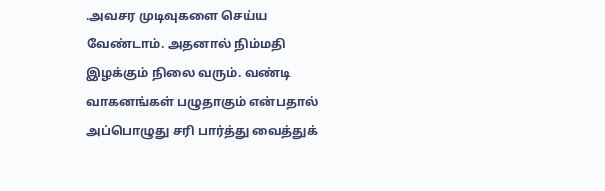.அவசர முடிவுகளை செய்ய வேண்டாம். அதனால் நிம்மதி இழக்கும் நிலை வரும். வண்டி வாகனங்கள் பழுதாகும் என்பதால் அப்பொழுது சரி பார்த்து வைத்துக்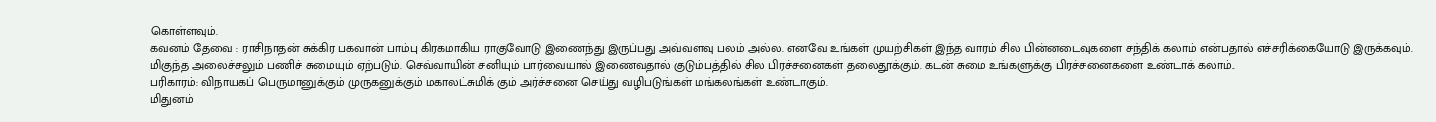கொள்ளவும்.
கவனம் தேவை : ராசிநாதன் சுக்கிர பகவான் பாம்பு கிரகமாகிய ராகுவோடு இணைந்து இருப்பது அவ்வளவு பலம் அல்ல. எனவே உங்கள் முயற்சிகள் இந்த வாரம் சில பின்னடைவுகளை சந்திக் கலாம் என்பதால் எச்சரிக்கையோடு இருக்கவும். மிகுந்த அலைச்சலும் பணிச் சுமையும் ஏற்படும். செவ்வாயின் சனியும் பார்வையால் இணைவதால் குடும்பத்தில் சில பிரச்சனைகள் தலைதூக்கும். கடன் சுமை உங்களுக்கு பிரச்சனைகளை உண்டாக் கலாம்..
பரிகாரம்: விநாயகப் பெருமானுக்கும் முருகனுக்கும் மகாலட்சுமிக் கும் அர்ச்சனை செய்து வழிபடுங்கள் மங்கலங்கள் உண்டாகும்.
மிதுனம்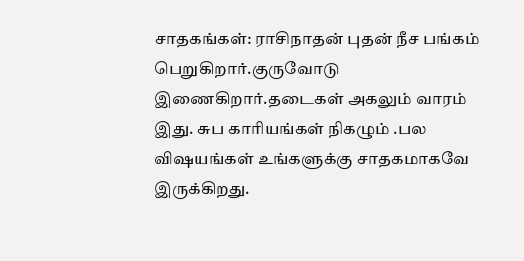சாதகங்கள்: ராசிநாதன் புதன் நீச பங்கம் பெறுகிறார்.குருவோடு இணைகிறார்.தடைகள் அகலும் வாரம் இது. சுப காரியங்கள் நிகழும் .பல விஷயங்கள் உங்களுக்கு சாதகமாகவே இருக்கிறது.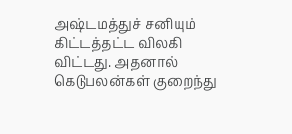அஷ்டமத்துச் சனியும் கிட்டத்தட்ட விலகி விட்டது. அதனால் கெடுபலன்கள் குறைந்து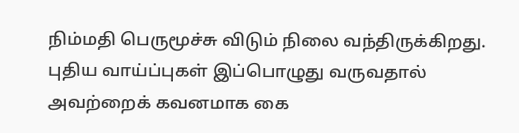நிம்மதி பெருமூச்சு விடும் நிலை வந்திருக்கிறது. புதிய வாய்ப்புகள் இப்பொழுது வருவதால் அவற்றைக் கவனமாக கை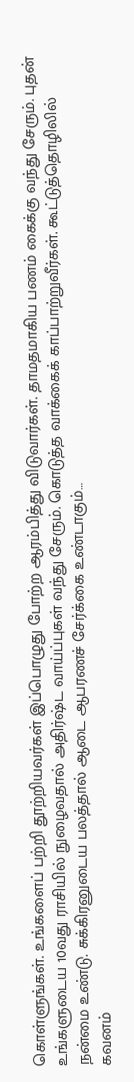கொள்ளுங்கள். உங்களைப் பற்றி தூற்றியவர்கள் இப்பொழுது போற்ற ஆரம்பித்து விடுவார்கள். தாமதமாகிய பணம் கைக்கு வந்து சேரும். புதன் உங்களுடைய 10வது ராசியில் நுழைவதால் அதிர்ஷ்ட வாய்ப்புகள் வந்து சேரும். கொடுத்த வாக்கைக் காப்பாற்றுவீர்கள். கூட்டுத்தொழிலில் நன்மை உண்டு. சுக்கிரனுடைய பலத்தால் ஆடை ஆபரணச் சேர்க்கை உண்டாகும்…
கவனம்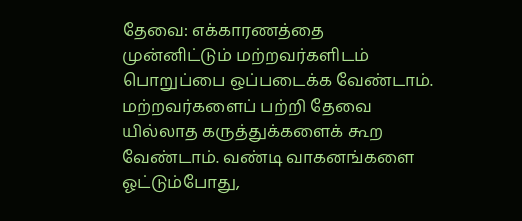தேவை: எக்காரணத்தை முன்னிட்டும் மற்றவர்களிடம் பொறுப்பை ஒப்படைக்க வேண்டாம். மற்றவர்களைப் பற்றி தேவை யில்லாத கருத்துக்களைக் கூற வேண்டாம். வண்டி வாகனங்களை ஓட்டும்போது,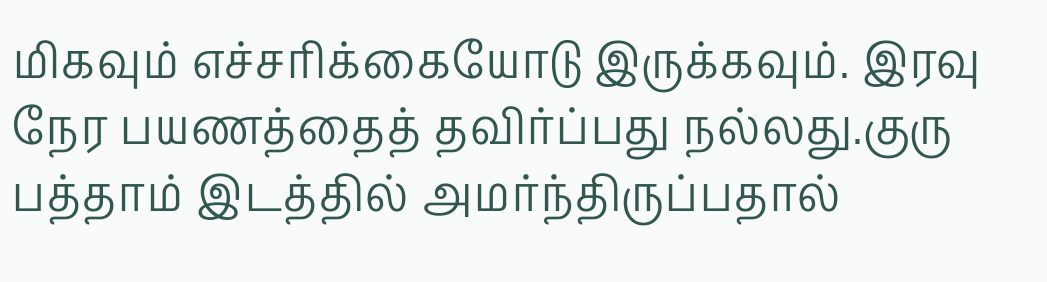மிகவும் எச்சரிக்கையோடு இருக்கவும். இரவு நேர பயணத்தைத் தவிர்ப்பது நல்லது.குரு பத்தாம் இடத்தில் அமர்ந்திருப்பதால்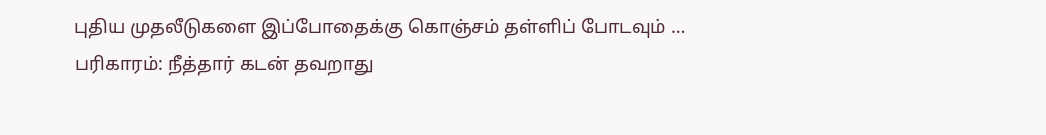புதிய முதலீடுகளை இப்போதைக்கு கொஞ்சம் தள்ளிப் போடவும் …
பரிகாரம்: நீத்தார் கடன் தவறாது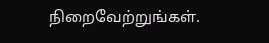நிறைவேற்றுங்கள்.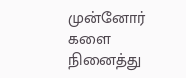முன்னோர் களை நினைத்து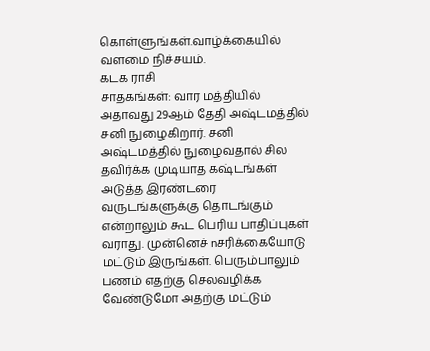கொள்ளுங்கள்.வாழ்க்கையில் வளமை நிச்சயம்.
கடக ராசி
சாதகங்கள்: வார மத்தியில் அதாவது 29ஆம் தேதி அஷ்டமத்தில் சனி நுழைகிறார். சனி அஷ்டமத்தில் நுழைவதால் சில தவிர்க்க முடியாத கஷ்டங்கள் அடுத்த இரண்டரை வருடங்களுக்கு தொடங்கும் என்றாலும் கூட பெரிய பாதிப்புகள் வராது. முன்னெச் nசரிக்கையோடு மட்டும் இருங்கள். பெரும்பாலும் பணம் எதற்கு செலவழிக்க வேண்டுமோ அதற்கு மட்டும்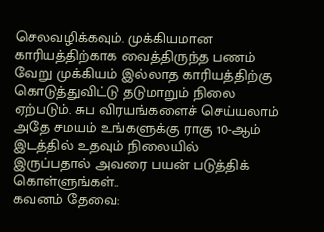செலவழிக்கவும். முக்கியமான காரியத்திற்காக வைத்திருந்த பணம் வேறு முக்கியம் இல்லாத காரியத்திற்கு கொடுத்துவிட்டு தடுமாறும் நிலை ஏற்படும். சுப விரயங்களைச் செய்யலாம் அதே சமயம் உங்களுக்கு ராகு 10-ஆம் இடத்தில் உதவும் நிலையில் இருப்பதால் அவரை பயன் படுத்திக் கொள்ளுங்கள்..
கவனம் தேவை: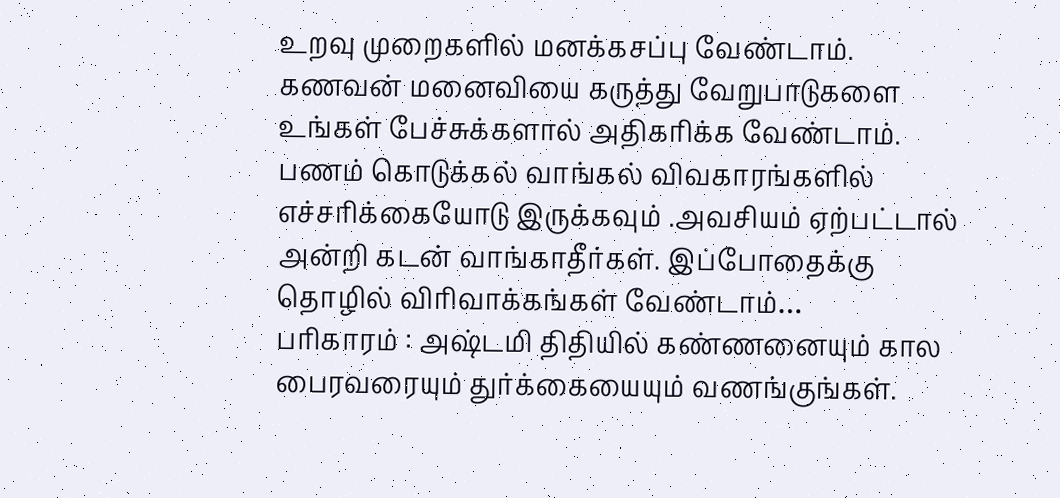உறவு முறைகளில் மனக்கசப்பு வேண்டாம். கணவன் மனைவியை கருத்து வேறுபாடுகளை உங்கள் பேச்சுக்களால் அதிகரிக்க வேண்டாம். பணம் கொடுக்கல் வாங்கல் விவகாரங்களில் எச்சரிக்கையோடு இருக்கவும் .அவசியம் ஏற்பட்டால் அன்றி கடன் வாங்காதீர்கள். இப்போதைக்கு தொழில் விரிவாக்கங்கள் வேண்டாம்…
பரிகாரம் : அஷ்டமி திதியில் கண்ணனையும் கால பைரவரையும் துர்க்கையையும் வணங்குங்கள்.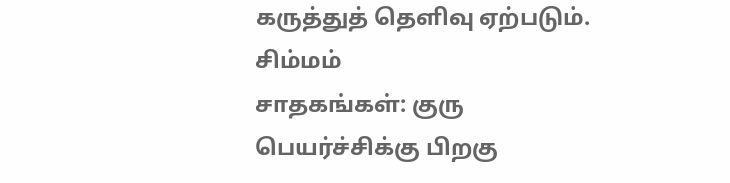கருத்துத் தெளிவு ஏற்படும்.
சிம்மம்
சாதகங்கள்: குரு பெயர்ச்சிக்கு பிறகு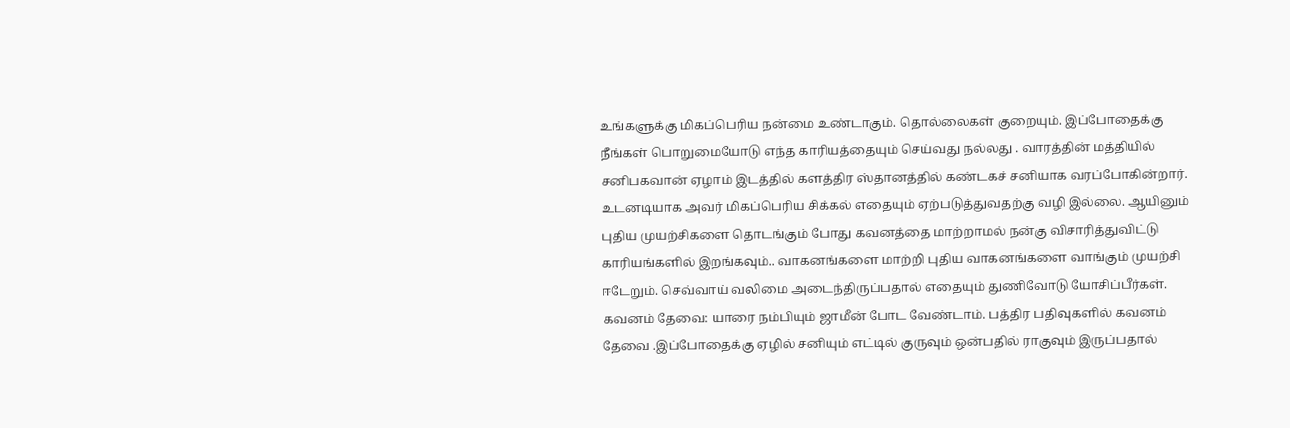உங்களுக்கு மிகப்பெரிய நன்மை உண்டாகும். தொல்லைகள் குறையும். இப்போதைக்கு நீங்கள் பொறுமையோடு எந்த காரியத்தையும் செய்வது நல்லது . வாரத்தின் மத்தியில் சனிபகவான் ஏழாம் இடத்தில் களத்திர ஸ்தானத்தில் கண்டகச் சனியாக வரப்போகின்றார். உடனடியாக அவர் மிகப்பெரிய சிக்கல் எதையும் ஏற்படுத்துவதற்கு வழி இல்லை. ஆயினும் புதிய முயற்சிகளை தொடங்கும் போது கவனத்தை மாற்றாமல் நன்கு விசாரித்துவிட்டு காரியங்களில் இறங்கவும்.. வாகனங்களை மாற்றி புதிய வாகனங்களை வாங்கும் முயற்சி ஈடேறும். செவ்வாய் வலிமை அடைந்திருப்பதால் எதையும் துணிவோடு யோசிப்பீர்கள்.
கவனம் தேவை: யாரை நம்பியும் ஜாமீன் போட வேண்டாம். பத்திர பதிவுகளில் கவனம் தேவை .இப்போதைக்கு ஏழில் சனியும் எட்டில் குருவும் ஒன்பதில் ராகுவும் இருப்பதால்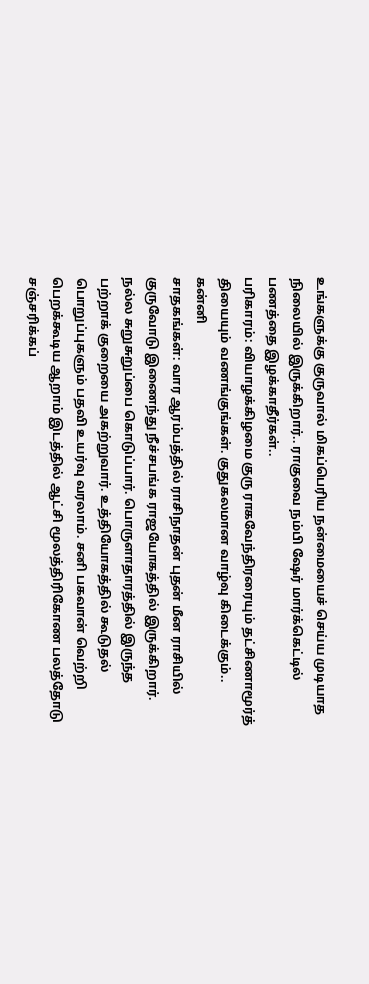உங்களுக்கு குருவால் மிகப்பெரிய நன்மையைச் செய்ய முடியாத நிலையில் இருக்கிறார்.. ராகுவை நம்பி ஷேர் மார்க்கெட்டில் பணத்தை இழக்காதீர்கள்..
பரிகாரம்: வியாழக்கிழமை குரு ராகவேந்திரரையும் தட்சிணாமூர்த் தியையும் வணங்குங்கள். குதுகலமான வாழ்வு கிடைக்கும்..
கன்னி
சாதகங்கள்: வார ஆரம்பத்தில் ராசிநாதன் புதன் மீன ராசியில் குருவோடு இணைந்து நீச்சபங்க ராஜயோகத்தில் இருக்கிறார். நல்ல சுறுசுறுப்பை கொடுப்பார். பொருளாதாரத்தில் இருந்த பற்றாக் குறையை அகற்றுவார். உத்தியோகத்தில் கூடுதல் பொறுப்புகளும் பதவி உயர்வு வரலாம். சனி பகவான் வெற்றி பெறக்கூடிய ஆறாம் இடத்தில் ஆட்சி மூலத்திரிகோண பலத்தோடு சஞ்சரிக்கப்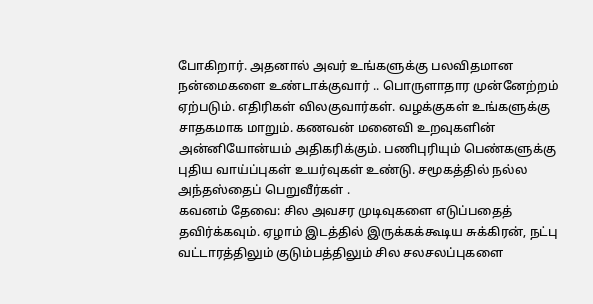போகிறார். அதனால் அவர் உங்களுக்கு பலவிதமான நன்மைகளை உண்டாக்குவார் .. பொருளாதார முன்னேற்றம் ஏற்படும். எதிரிகள் விலகுவார்கள். வழக்குகள் உங்களுக்கு சாதகமாக மாறும். கணவன் மனைவி உறவுகளின் அன்னியோன்யம் அதிகரிக்கும். பணிபுரியும் பெண்களுக்கு புதிய வாய்ப்புகள் உயர்வுகள் உண்டு. சமூகத்தில் நல்ல அந்தஸ்தைப் பெறுவீர்கள் .
கவனம் தேவை: சில அவசர முடிவுகளை எடுப்பதைத் தவிர்க்கவும். ஏழாம் இடத்தில் இருக்கக்கூடிய சுக்கிரன், நட்பு வட்டாரத்திலும் குடும்பத்திலும் சில சலசலப்புகளை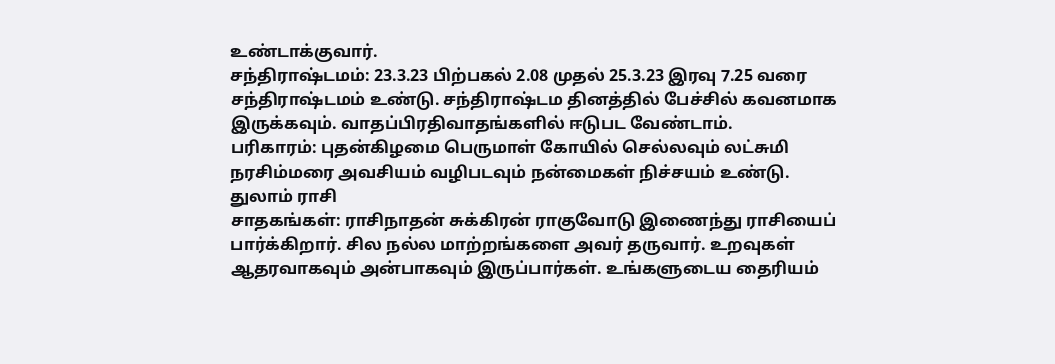உண்டாக்குவார்.
சந்திராஷ்டமம்: 23.3.23 பிற்பகல் 2.08 முதல் 25.3.23 இரவு 7.25 வரை சந்திராஷ்டமம் உண்டு. சந்திராஷ்டம தினத்தில் பேச்சில் கவனமாக இருக்கவும். வாதப்பிரதிவாதங்களில் ஈடுபட வேண்டாம்.
பரிகாரம்: புதன்கிழமை பெருமாள் கோயில் செல்லவும் லட்சுமி நரசிம்மரை அவசியம் வழிபடவும் நன்மைகள் நிச்சயம் உண்டு.
துலாம் ராசி
சாதகங்கள்: ராசிநாதன் சுக்கிரன் ராகுவோடு இணைந்து ராசியைப் பார்க்கிறார். சில நல்ல மாற்றங்களை அவர் தருவார். உறவுகள் ஆதரவாகவும் அன்பாகவும் இருப்பார்கள். உங்களுடைய தைரியம்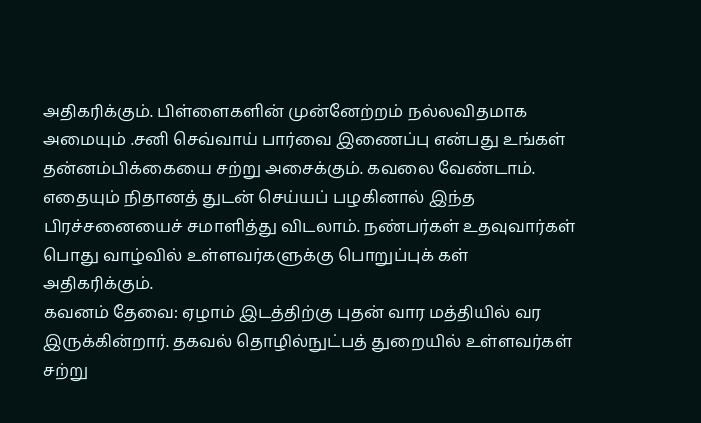அதிகரிக்கும். பிள்ளைகளின் முன்னேற்றம் நல்லவிதமாக அமையும் .சனி செவ்வாய் பார்வை இணைப்பு என்பது உங்கள் தன்னம்பிக்கையை சற்று அசைக்கும். கவலை வேண்டாம். எதையும் நிதானத் துடன் செய்யப் பழகினால் இந்த பிரச்சனையைச் சமாளித்து விடலாம். நண்பர்கள் உதவுவார்கள் பொது வாழ்வில் உள்ளவர்களுக்கு பொறுப்புக் கள் அதிகரிக்கும்.
கவனம் தேவை: ஏழாம் இடத்திற்கு புதன் வார மத்தியில் வர இருக்கின்றார். தகவல் தொழில்நுட்பத் துறையில் உள்ளவர்கள் சற்று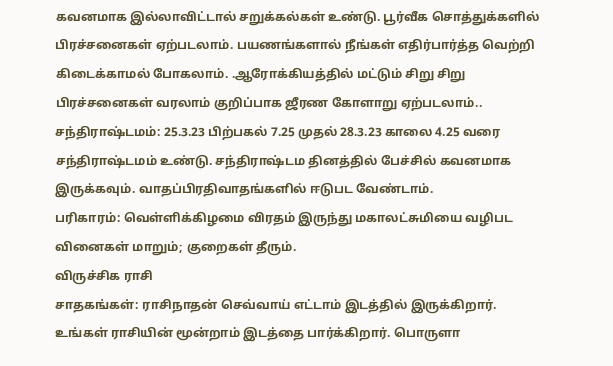கவனமாக இல்லாவிட்டால் சறுக்கல்கள் உண்டு. பூர்வீக சொத்துக்களில் பிரச்சனைகள் ஏற்படலாம். பயணங்களால் நீங்கள் எதிர்பார்த்த வெற்றி கிடைக்காமல் போகலாம். .ஆரோக்கியத்தில் மட்டும் சிறு சிறு பிரச்சனைகள் வரலாம் குறிப்பாக ஜீரண கோளாறு ஏற்படலாம்..
சந்திராஷ்டமம்: 25.3.23 பிற்பகல் 7.25 முதல் 28.3.23 காலை 4.25 வரை சந்திராஷ்டமம் உண்டு. சந்திராஷ்டம தினத்தில் பேச்சில் கவனமாக இருக்கவும். வாதப்பிரதிவாதங்களில் ஈடுபட வேண்டாம்.
பரிகாரம்: வெள்ளிக்கிழமை விரதம் இருந்து மகாலட்சுமியை வழிபட வினைகள் மாறும்; குறைகள் தீரும்.
விருச்சிக ராசி
சாதகங்கள்: ராசிநாதன் செவ்வாய் எட்டாம் இடத்தில் இருக்கிறார். உங்கள் ராசியின் மூன்றாம் இடத்தை பார்க்கிறார். பொருளா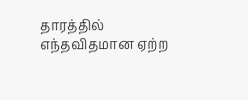தாரத்தில் எந்தவிதமான ஏற்ற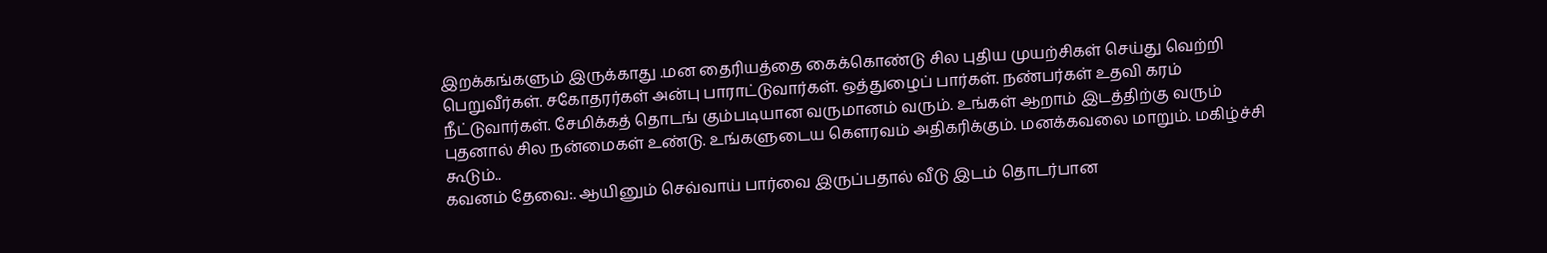இறக்கங்களும் இருக்காது .மன தைரியத்தை கைக்கொண்டு சில புதிய முயற்சிகள் செய்து வெற்றி பெறுவீர்கள். சகோதரர்கள் அன்பு பாராட்டுவார்கள். ஒத்துழைப் பார்கள். நண்பர்கள் உதவி கரம் நீட்டுவார்கள். சேமிக்கத் தொடங் கும்படியான வருமானம் வரும். உங்கள் ஆறாம் இடத்திற்கு வரும் புதனால் சில நன்மைகள் உண்டு. உங்களுடைய கௌரவம் அதிகரிக்கும். மனக்கவலை மாறும். மகிழ்ச்சி கூடும்..
கவனம் தேவை:. ஆயினும் செவ்வாய் பார்வை இருப்பதால் வீடு இடம் தொடர்பான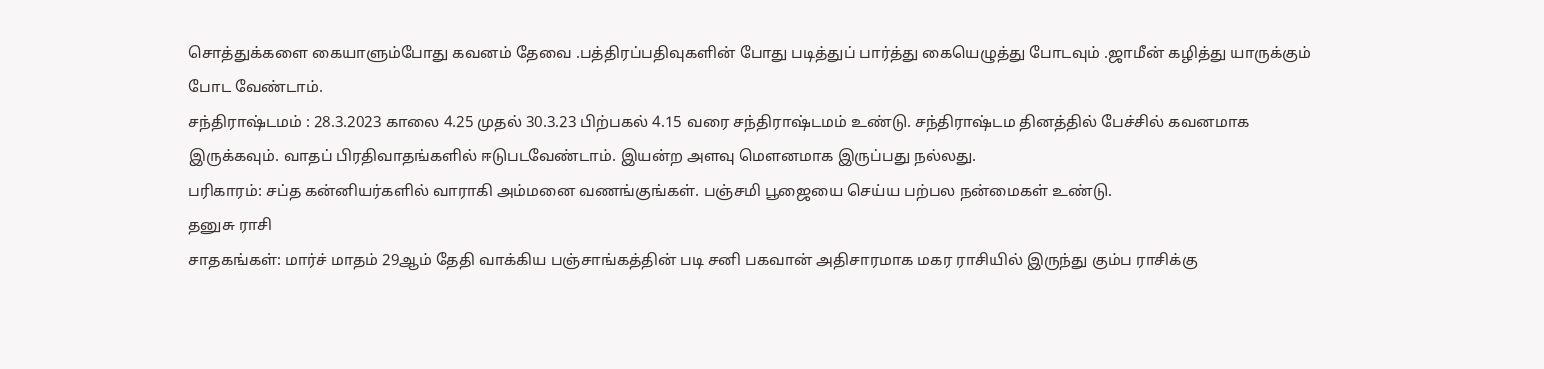சொத்துக்களை கையாளும்போது கவனம் தேவை .பத்திரப்பதிவுகளின் போது படித்துப் பார்த்து கையெழுத்து போடவும் .ஜாமீன் கழித்து யாருக்கும் போட வேண்டாம்.
சந்திராஷ்டமம் : 28.3.2023 காலை 4.25 முதல் 30.3.23 பிற்பகல் 4.15 வரை சந்திராஷ்டமம் உண்டு. சந்திராஷ்டம தினத்தில் பேச்சில் கவனமாக இருக்கவும். வாதப் பிரதிவாதங்களில் ஈடுபடவேண்டாம். இயன்ற அளவு மௌனமாக இருப்பது நல்லது.
பரிகாரம்: சப்த கன்னியர்களில் வாராகி அம்மனை வணங்குங்கள். பஞ்சமி பூஜையை செய்ய பற்பல நன்மைகள் உண்டு.
தனுசு ராசி
சாதகங்கள்: மார்ச் மாதம் 29ஆம் தேதி வாக்கிய பஞ்சாங்கத்தின் படி சனி பகவான் அதிசாரமாக மகர ராசியில் இருந்து கும்ப ராசிக்கு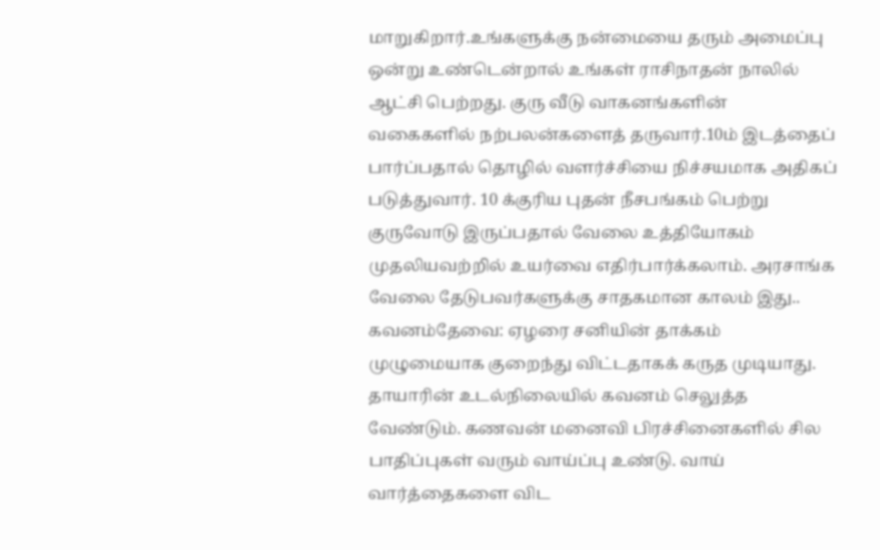மாறுகிறார்.உங்களுக்கு நன்மையை தரும் அமைப்பு ஒன்று உண்டென்றால் உங்கள் ராசிநாதன் நாலில் ஆட்சி பெற்றது. குரு வீடு வாகனங்களின் வகைகளில் நற்பலன்களைத் தருவார்.10ம் இடத்தைப் பார்ப்பதால் தொழில் வளர்ச்சியை நிச்சயமாக அதிகப் படுத்துவார். 10 க்குரிய புதன் நீசபங்கம் பெற்று குருவோடு இருப்பதால் வேலை உத்தியோகம் முதலியவற்றில் உயர்வை எதிர்பார்க்கலாம். அரசாங்க வேலை தேடுபவர்களுக்கு சாதகமான காலம் இது..
கவனம்தேவை: ஏழரை சனியின் தாக்கம் முழுமையாக குறைந்து விட்டதாகக் கருத முடியாது. தாயாரின் உடல்நிலையில் கவனம் செலுத்த வேண்டும். கணவன் மனைவி பிரச்சினைகளில் சில பாதிப்புகள் வரும் வாய்ப்பு உண்டு. வாய் வார்த்தைகளை விட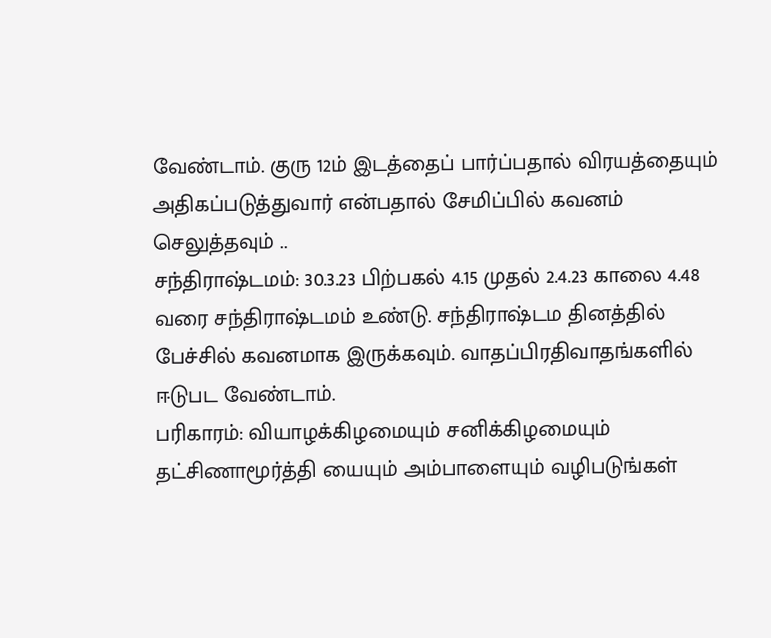வேண்டாம். குரு 12ம் இடத்தைப் பார்ப்பதால் விரயத்தையும் அதிகப்படுத்துவார் என்பதால் சேமிப்பில் கவனம் செலுத்தவும் ..
சந்திராஷ்டமம்: 30.3.23 பிற்பகல் 4.15 முதல் 2.4.23 காலை 4.48 வரை சந்திராஷ்டமம் உண்டு. சந்திராஷ்டம தினத்தில் பேச்சில் கவனமாக இருக்கவும். வாதப்பிரதிவாதங்களில் ஈடுபட வேண்டாம்.
பரிகாரம்: வியாழக்கிழமையும் சனிக்கிழமையும் தட்சிணாமூர்த்தி யையும் அம்பாளையும் வழிபடுங்கள்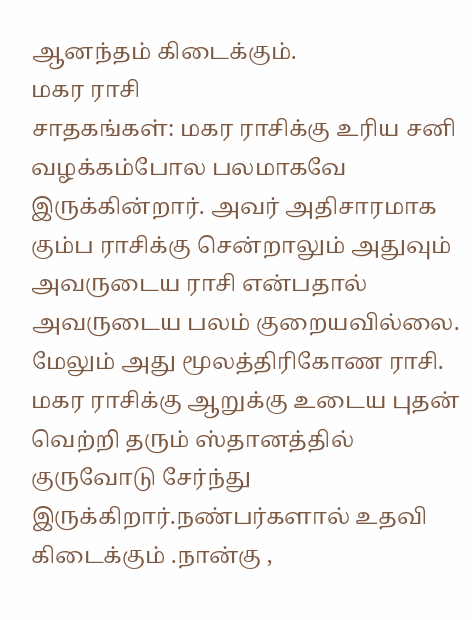ஆனந்தம் கிடைக்கும்.
மகர ராசி
சாதகங்கள்: மகர ராசிக்கு உரிய சனி வழக்கம்போல பலமாகவே இருக்கின்றார். அவர் அதிசாரமாக கும்ப ராசிக்கு சென்றாலும் அதுவும் அவருடைய ராசி என்பதால் அவருடைய பலம் குறையவில்லை. மேலும் அது மூலத்திரிகோண ராசி. மகர ராசிக்கு ஆறுக்கு உடைய புதன் வெற்றி தரும் ஸ்தானத்தில் குருவோடு சேர்ந்து இருக்கிறார்.நண்பர்களால் உதவி கிடைக்கும் .நான்கு ,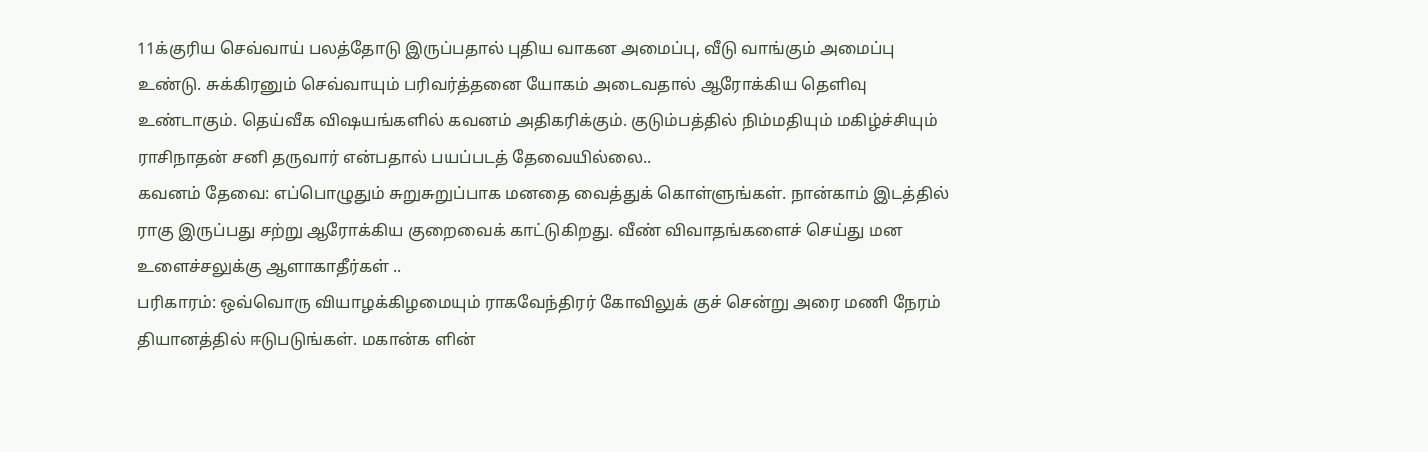11க்குரிய செவ்வாய் பலத்தோடு இருப்பதால் புதிய வாகன அமைப்பு, வீடு வாங்கும் அமைப்பு உண்டு. சுக்கிரனும் செவ்வாயும் பரிவர்த்தனை யோகம் அடைவதால் ஆரோக்கிய தெளிவு உண்டாகும். தெய்வீக விஷயங்களில் கவனம் அதிகரிக்கும். குடும்பத்தில் நிம்மதியும் மகிழ்ச்சியும் ராசிநாதன் சனி தருவார் என்பதால் பயப்படத் தேவையில்லை..
கவனம் தேவை: எப்பொழுதும் சுறுசுறுப்பாக மனதை வைத்துக் கொள்ளுங்கள். நான்காம் இடத்தில் ராகு இருப்பது சற்று ஆரோக்கிய குறைவைக் காட்டுகிறது. வீண் விவாதங்களைச் செய்து மன உளைச்சலுக்கு ஆளாகாதீர்கள் ..
பரிகாரம்: ஒவ்வொரு வியாழக்கிழமையும் ராகவேந்திரர் கோவிலுக் குச் சென்று அரை மணி நேரம் தியானத்தில் ஈடுபடுங்கள். மகான்க ளின்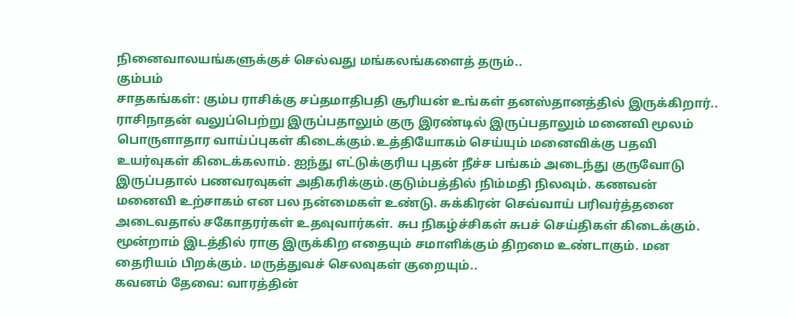நினைவாலயங்களுக்குச் செல்வது மங்கலங்களைத் தரும்..
கும்பம்
சாதகங்கள்: கும்ப ராசிக்கு சப்தமாதிபதி சூரியன் உங்கள் தனஸ்தானத்தில் இருக்கிறார்.. ராசிநாதன் வலுப்பெற்று இருப்பதாலும் குரு இரண்டில் இருப்பதாலும் மனைவி மூலம் பொருளாதார வாய்ப்புகள் கிடைக்கும்.உத்தியோகம் செய்யும் மனைவிக்கு பதவி உயர்வுகள் கிடைக்கலாம். ஐந்து எட்டுக்குரிய புதன் நீச்ச பங்கம் அடைந்து குருவோடு இருப்பதால் பணவரவுகள் அதிகரிக்கும்.குடும்பத்தில் நிம்மதி நிலவும். கணவன் மனைவி உற்சாகம் என பல நன்மைகள் உண்டு. சுக்கிரன் செவ்வாய் பரிவர்த்தனை அடைவதால் சகோதரர்கள் உதவுவார்கள். சுப நிகழ்ச்சிகள் சுபச் செய்திகள் கிடைக்கும். மூன்றாம் இடத்தில் ராகு இருக்கிற எதையும் சமாளிக்கும் திறமை உண்டாகும். மன தைரியம் பிறக்கும். மருத்துவச் செலவுகள் குறையும்..
கவனம் தேவை: வாரத்தின்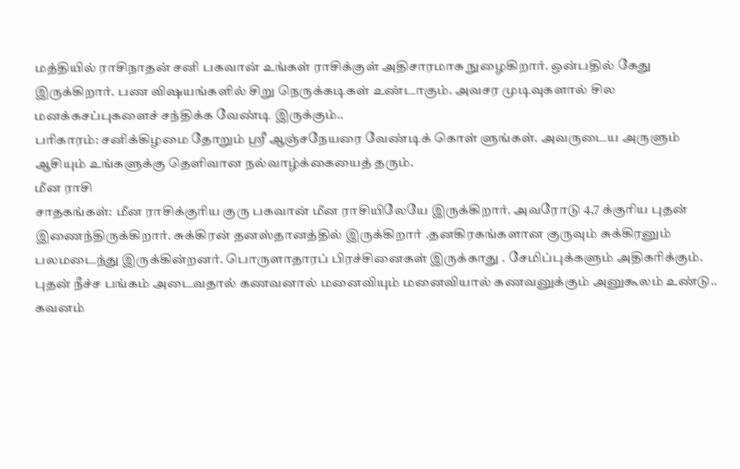மத்தியில் ராசிநாதன் சனி பகவான் உங்கள் ராசிக்குள் அதிசாரமாக நுழைகிறார். ஒன்பதில் கேது இருக்கிறார். பண விஷயங்களில் சிறு நெருக்கடிகள் உண்டாகும். அவசர முடிவுகளால் சில மனக்கசப்புகளைச் சந்திக்க வேண்டி இருக்கும்..
பரிகாரம்: சனிக்கிழமை தோறும் ஸ்ரீ ஆஞ்சநேயரை வேண்டிக் கொள் ளுங்கள். அவருடைய அருளும் ஆசியும் உங்களுக்கு தெளிவான நல்வாழ்க்கையைத் தரும்.
மீன ராசி
சாதகங்கள்: மீன ராசிக்குரிய குரு பகவான் மீன ராசியிலேயே இருக்கிறார். அவரோடு 4,7 க்குரிய புதன் இணைந்திருக்கிறார். சுக்கிரன் தனஸ்தானத்தில் இருக்கிறார் .தனகிரகங்களான குருவும் சுக்கிரனும் பலமடைந்து இருக்கின்றனர். பொருளாதாரப் பிரச்சினைகள் இருக்காது . சேமிப்புக்களும் அதிகரிக்கும். புதன் நீச்ச பங்கம் அடைவதால் கணவனால் மனைவியும் மனைவியால் கணவனுக்கும் அனுகூலம் உண்டு..
கவனம்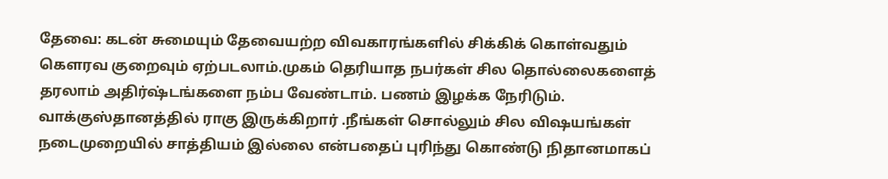தேவை: கடன் சுமையும் தேவையற்ற விவகாரங்களில் சிக்கிக் கொள்வதும் கௌரவ குறைவும் ஏற்படலாம்.முகம் தெரியாத நபர்கள் சில தொல்லைகளைத் தரலாம் அதிர்ஷ்டங்களை நம்ப வேண்டாம். பணம் இழக்க நேரிடும். வாக்குஸ்தானத்தில் ராகு இருக்கிறார் .நீங்கள் சொல்லும் சில விஷயங்கள் நடைமுறையில் சாத்தியம் இல்லை என்பதைப் புரிந்து கொண்டு நிதானமாகப்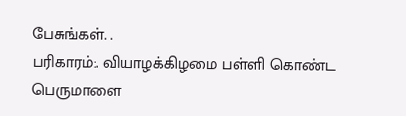பேசுங்கள். .
பரிகாரம்:. வியாழக்கிழமை பள்ளி கொண்ட பெருமாளை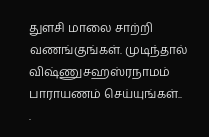துளசி மாலை சாற்றி வணங்குங்கள். முடிந்தால் விஷ்ணுசஹஸ்ரநாமம் பாராயணம் செய்யுங்கள்..
.